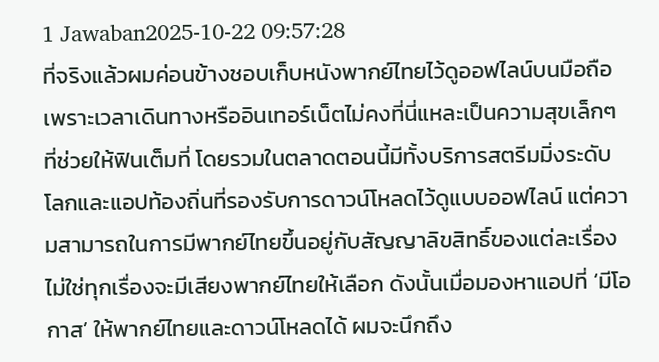1 Jawaban2025-10-22 09:57:28
ที่จริงแล้วผมค่อนข้างชอบเก็บหนังพากย์ไทยไว้ดูออฟไลน์บนมือถือ เพราะเวลาเดินทางหรืออินเทอร์เน็ตไม่คงที่นี่แหละเป็นความสุขเล็กๆ ที่ช่วยให้ฟินเต็มที่ โดยรวมในตลาดตอนนี้มีทั้งบริการสตรีมมิ่งระดับโลกและแอปท้องถิ่นที่รองรับการดาวน์โหลดไว้ดูแบบออฟไลน์ แต่ความสามารถในการมีพากย์ไทยขึ้นอยู่กับสัญญาลิขสิทธิ์ของแต่ละเรื่อง ไม่ใช่ทุกเรื่องจะมีเสียงพากย์ไทยให้เลือก ดังนั้นเมื่อมองหาแอปที่ ‘มีโอกาส’ ให้พากย์ไทยและดาวน์โหลดได้ ผมจะนึกถึง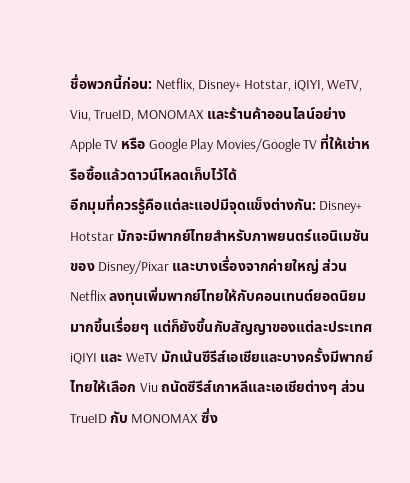ชื่อพวกนี้ก่อน: Netflix, Disney+ Hotstar, iQIYI, WeTV, Viu, TrueID, MONOMAX และร้านค้าออนไลน์อย่าง Apple TV หรือ Google Play Movies/Google TV ที่ให้เช่าหรือซื้อแล้วดาวน์โหลดเก็บไว้ได้
อีกมุมที่ควรรู้คือแต่ละแอปมีจุดแข็งต่างกัน: Disney+ Hotstar มักจะมีพากย์ไทยสำหรับภาพยนตร์แอนิเมชันของ Disney/Pixar และบางเรื่องจากค่ายใหญ่ ส่วน Netflix ลงทุนเพิ่มพากย์ไทยให้กับคอนเทนต์ยอดนิยมมากขึ้นเรื่อยๆ แต่ก็ยังขึ้นกับสัญญาของแต่ละประเทศ iQIYI และ WeTV มักเน้นซีรีส์เอเชียและบางครั้งมีพากย์ไทยให้เลือก Viu ถนัดซีรีส์เกาหลีและเอเชียต่างๆ ส่วน TrueID กับ MONOMAX ซึ่ง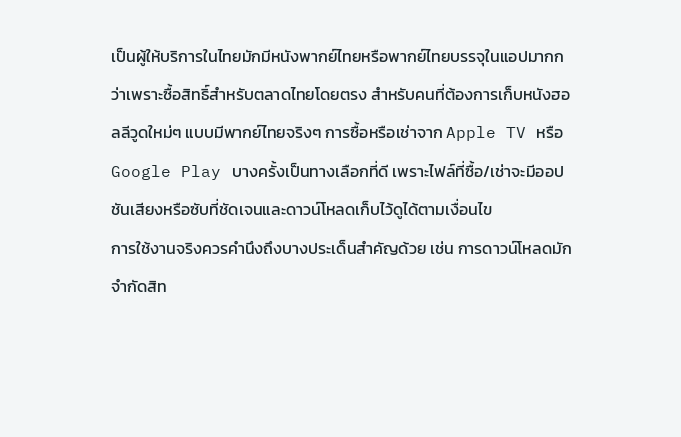เป็นผู้ให้บริการในไทยมักมีหนังพากย์ไทยหรือพากย์ไทยบรรจุในแอปมากกว่าเพราะซื้อสิทธิ์สำหรับตลาดไทยโดยตรง สำหรับคนที่ต้องการเก็บหนังฮอลลีวูดใหม่ๆ แบบมีพากย์ไทยจริงๆ การซื้อหรือเช่าจาก Apple TV หรือ Google Play บางครั้งเป็นทางเลือกที่ดี เพราะไฟล์ที่ซื้อ/เช่าจะมีออปชันเสียงหรือซับที่ชัดเจนและดาวน์โหลดเก็บไว้ดูได้ตามเงื่อนไข
การใช้งานจริงควรคำนึงถึงบางประเด็นสำคัญด้วย เช่น การดาวน์โหลดมักจำกัดสิท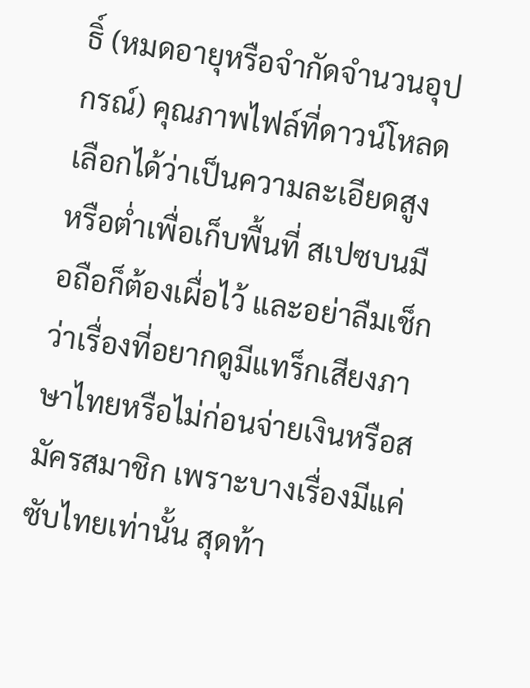ธิ์ (หมดอายุหรือจำกัดจำนวนอุปกรณ์) คุณภาพไฟล์ที่ดาวน์โหลดเลือกได้ว่าเป็นความละเอียดสูงหรือต่ำเพื่อเก็บพื้นที่ สเปซบนมือถือก็ต้องเผื่อไว้ และอย่าลืมเช็กว่าเรื่องที่อยากดูมีแทร็กเสียงภาษาไทยหรือไม่ก่อนจ่ายเงินหรือสมัครสมาชิก เพราะบางเรื่องมีแค่ซับไทยเท่านั้น สุดท้า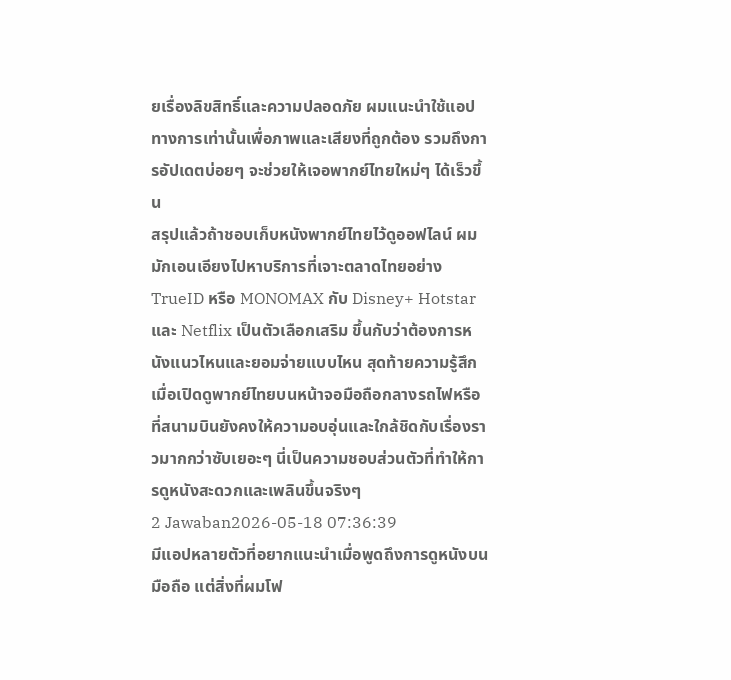ยเรื่องลิขสิทธิ์และความปลอดภัย ผมแนะนำใช้แอปทางการเท่านั้นเพื่อภาพและเสียงที่ถูกต้อง รวมถึงการอัปเดตบ่อยๆ จะช่วยให้เจอพากย์ไทยใหม่ๆ ได้เร็วขึ้น
สรุปแล้วถ้าชอบเก็บหนังพากย์ไทยไว้ดูออฟไลน์ ผมมักเอนเอียงไปหาบริการที่เจาะตลาดไทยอย่าง TrueID หรือ MONOMAX กับ Disney+ Hotstar และ Netflix เป็นตัวเลือกเสริม ขึ้นกับว่าต้องการหนังแนวไหนและยอมจ่ายแบบไหน สุดท้ายความรู้สึกเมื่อเปิดดูพากย์ไทยบนหน้าจอมือถือกลางรถไฟหรือที่สนามบินยังคงให้ความอบอุ่นและใกล้ชิดกับเรื่องราวมากกว่าซับเยอะๆ นี่เป็นความชอบส่วนตัวที่ทำให้การดูหนังสะดวกและเพลินขึ้นจริงๆ
2 Jawaban2026-05-18 07:36:39
มีแอปหลายตัวที่อยากแนะนำเมื่อพูดถึงการดูหนังบนมือถือ แต่สิ่งที่ผมโฟ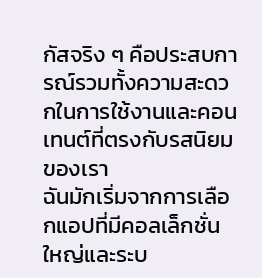กัสจริง ๆ คือประสบการณ์รวมทั้งความสะดวกในการใช้งานและคอนเทนต์ที่ตรงกับรสนิยมของเรา
ฉันมักเริ่มจากการเลือกแอปที่มีคอลเล็กชั่นใหญ่และระบ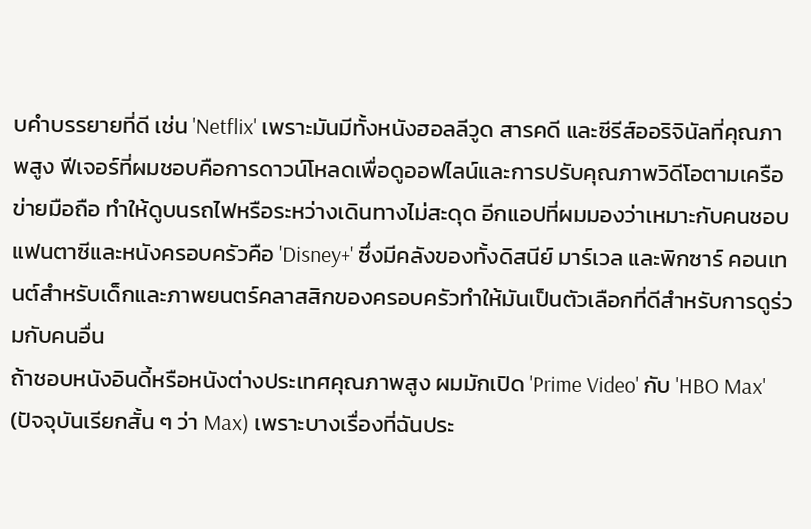บคำบรรยายที่ดี เช่น 'Netflix' เพราะมันมีทั้งหนังฮอลลีวูด สารคดี และซีรีส์ออริจินัลที่คุณภาพสูง ฟีเจอร์ที่ผมชอบคือการดาวน์โหลดเพื่อดูออฟไลน์และการปรับคุณภาพวิดีโอตามเครือข่ายมือถือ ทำให้ดูบนรถไฟหรือระหว่างเดินทางไม่สะดุด อีกแอปที่ผมมองว่าเหมาะกับคนชอบแฟนตาซีและหนังครอบครัวคือ 'Disney+' ซึ่งมีคลังของทั้งดิสนีย์ มาร์เวล และพิกซาร์ คอนเทนต์สำหรับเด็กและภาพยนตร์คลาสสิกของครอบครัวทำให้มันเป็นตัวเลือกที่ดีสำหรับการดูร่วมกับคนอื่น
ถ้าชอบหนังอินดี้หรือหนังต่างประเทศคุณภาพสูง ผมมักเปิด 'Prime Video' กับ 'HBO Max' (ปัจจุบันเรียกสั้น ๆ ว่า Max) เพราะบางเรื่องที่ฉันประ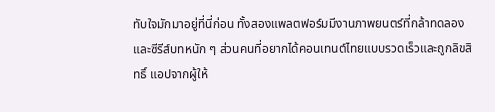ทับใจมักมาอยู่ที่นี่ก่อน ทั้งสองแพลตฟอร์มมีงานภาพยนตร์ที่กล้าทดลองและซีรีส์บทหนัก ๆ ส่วนคนที่อยากได้คอนเทนต์ไทยแบบรวดเร็วและถูกลิขสิทธิ์ แอปจากผู้ให้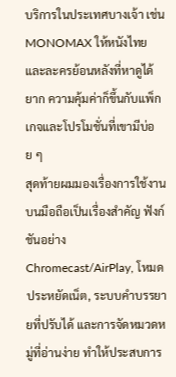บริการในประเทศบางเจ้า เช่น MONOMAX ให้หนังไทยและละครย้อนหลังที่หาดูได้ยาก ความคุ้มค่าก็ขึ้นกับแพ็กเกจและโปรโมชั่นที่เขามีบ่อย ๆ
สุดท้ายผมมองเรื่องการใช้งานบนมือถือเป็นเรื่องสำคัญ ฟังก์ชันอย่าง Chromecast/AirPlay, โหมดประหยัดเน็ต, ระบบคำบรรยายที่ปรับได้ และการจัดหมวดหมู่ที่อ่านง่าย ทำให้ประสบการ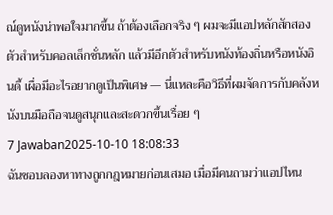ณ์ดูหนังน่าพอใจมากขึ้น ถ้าต้องเลือกจริง ๆ ผมจะมีแอปหลักสักสองตัวสำหรับคอลเล็กชั่นหลัก แล้วมีอีกตัวสำหรับหนังท้องถิ่นหรือหนังอินดี้ เผื่อมีอะไรอยากดูเป็นพิเศษ — นี่แหละคือวิธีที่ผมจัดการกับคลังหนังบนมือถือจนดูสนุกและสะดวกขึ้นเรื่อย ๆ
7 Jawaban2025-10-10 18:08:33
ฉันชอบลองหาทางถูกกฎหมายก่อนเสมอ เมื่อมีคนถามว่าแอปไหน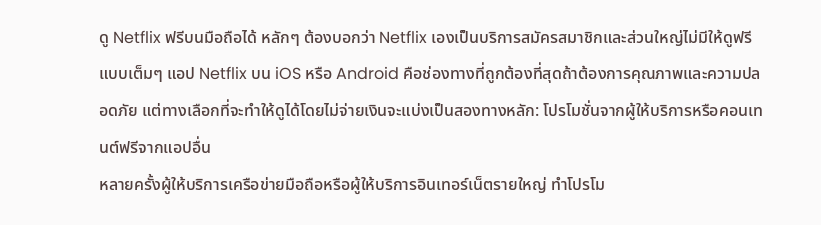ดู Netflix ฟรีบนมือถือได้ หลักๆ ต้องบอกว่า Netflix เองเป็นบริการสมัครสมาชิกและส่วนใหญ่ไม่มีให้ดูฟรีแบบเต็มๆ แอป Netflix บน iOS หรือ Android คือช่องทางที่ถูกต้องที่สุดถ้าต้องการคุณภาพและความปลอดภัย แต่ทางเลือกที่จะทำให้ดูได้โดยไม่จ่ายเงินจะแบ่งเป็นสองทางหลัก: โปรโมชั่นจากผู้ให้บริการหรือคอนเทนต์ฟรีจากแอปอื่น
หลายครั้งผู้ให้บริการเครือข่ายมือถือหรือผู้ให้บริการอินเทอร์เน็ตรายใหญ่ ทำโปรโม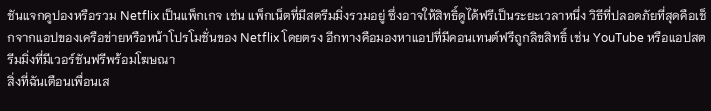ชันแจกคูปองหรือรวม Netflix เป็นแพ็กเกจ เช่น แพ็กเน็ตที่มีสตรีมมิ่งรวมอยู่ ซึ่งอาจให้สิทธิ์ดูได้ฟรีเป็นระยะเวลาหนึ่ง วิธีที่ปลอดภัยที่สุดคือเช็กจากแอปของเครือข่ายหรือหน้าโปรโมชั่นของ Netflix โดยตรง อีกทางคือมองหาแอปที่มีคอนเทนต์ฟรีถูกลิขสิทธิ์ เช่น YouTube หรือแอปสตรีมมิ่งที่มีเวอร์ชันฟรีพร้อมโฆษณา
สิ่งที่ฉันเตือนเพื่อนเส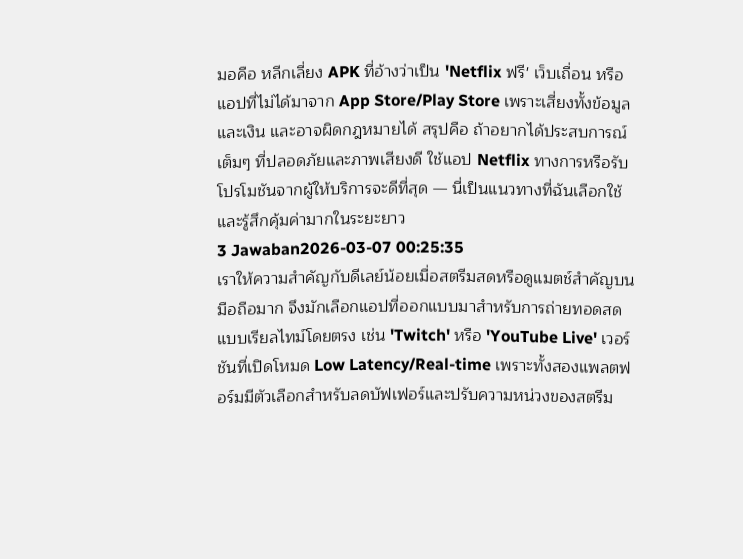มอคือ หลีกเลี่ยง APK ที่อ้างว่าเป็น 'Netflix ฟรี' เว็บเถื่อน หรือแอปที่ไม่ได้มาจาก App Store/Play Store เพราะเสี่ยงทั้งข้อมูลและเงิน และอาจผิดกฎหมายได้ สรุปคือ ถ้าอยากได้ประสบการณ์เต็มๆ ที่ปลอดภัยและภาพเสียงดี ใช้แอป Netflix ทางการหรือรับโปรโมชันจากผู้ให้บริการจะดีที่สุด — นี่เป็นแนวทางที่ฉันเลือกใช้และรู้สึกคุ้มค่ามากในระยะยาว
3 Jawaban2026-03-07 00:25:35
เราให้ความสำคัญกับดีเลย์น้อยเมื่อสตรีมสดหรือดูแมตช์สำคัญบนมือถือมาก จึงมักเลือกแอปที่ออกแบบมาสำหรับการถ่ายทอดสดแบบเรียลไทม์โดยตรง เช่น 'Twitch' หรือ 'YouTube Live' เวอร์ชันที่เปิดโหมด Low Latency/Real-time เพราะทั้งสองแพลตฟอร์มมีตัวเลือกสำหรับลดบัฟเฟอร์และปรับความหน่วงของสตรีม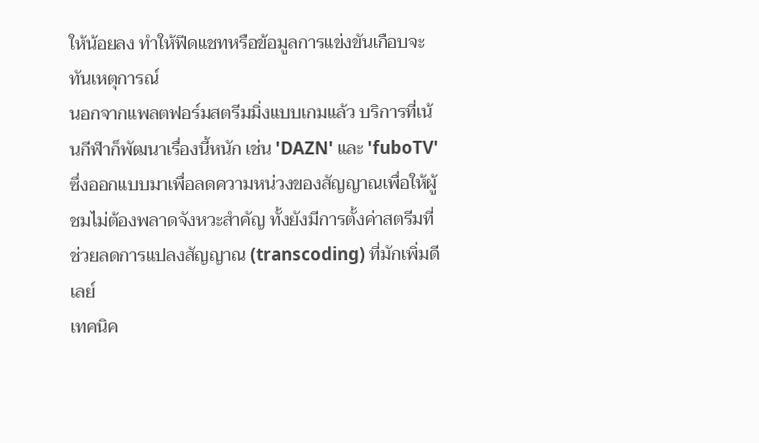ให้น้อยลง ทำให้ฟีดแชทหรือข้อมูลการแข่งขันเกือบจะทันเหตุการณ์
นอกจากแพลตฟอร์มสตรีมมิ่งแบบเกมแล้ว บริการที่เน้นกีฬาก็พัฒนาเรื่องนี้หนัก เช่น 'DAZN' และ 'fuboTV' ซึ่งออกแบบมาเพื่อลดความหน่วงของสัญญาณเพื่อให้ผู้ชมไม่ต้องพลาดจังหวะสำคัญ ทั้งยังมีการตั้งค่าสตรีมที่ช่วยลดการแปลงสัญญาณ (transcoding) ที่มักเพิ่มดีเลย์
เทคนิค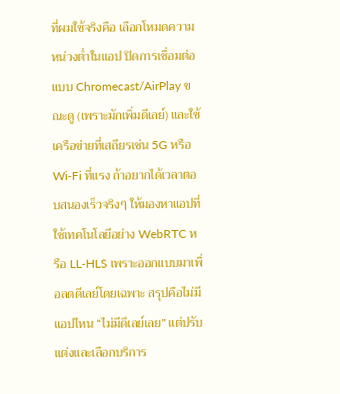ที่ผมใช้จริงคือ เลือกโหมดความหน่วงต่ำในแอป ปิดการเชื่อมต่อแบบ Chromecast/AirPlay ขณะดู (เพราะมักเพิ่มดีเลย์) และใช้เครือข่ายที่เสถียรเช่น 5G หรือ Wi‑Fi ที่แรง ถ้าอยากได้เวลาตอบสนองเร็วจริงๆ ให้มองหาแอปที่ใช้เทคโนโลยีอย่าง WebRTC หรือ LL‑HLS เพราะออกแบบมาเพื่อลดดีเลย์โดยเฉพาะ สรุปคือไม่มีแอปไหน “ไม่มีดีเลย์เลย” แต่ปรับแต่งและเลือกบริการ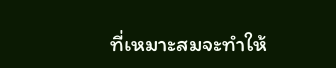ที่เหมาะสมจะทำให้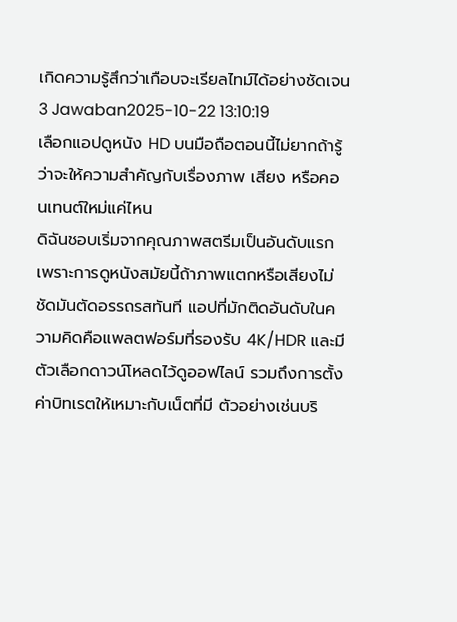เกิดความรู้สึกว่าเกือบจะเรียลไทม์ได้อย่างชัดเจน
3 Jawaban2025-10-22 13:10:19
เลือกแอปดูหนัง HD บนมือถือตอนนี้ไม่ยากถ้ารู้ว่าจะให้ความสำคัญกับเรื่องภาพ เสียง หรือคอนเทนต์ใหม่แค่ไหน
ดิฉันชอบเริ่มจากคุณภาพสตรีมเป็นอันดับแรก เพราะการดูหนังสมัยนี้ถ้าภาพแตกหรือเสียงไม่ชัดมันตัดอรรถรสทันที แอปที่มักติดอันดับในความคิดคือแพลตฟอร์มที่รองรับ 4K/HDR และมีตัวเลือกดาวน์โหลดไว้ดูออฟไลน์ รวมถึงการตั้งค่าบิทเรตให้เหมาะกับเน็ตที่มี ตัวอย่างเช่นบริ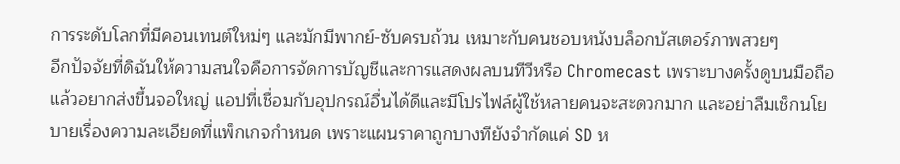การระดับโลกที่มีคอนเทนต์ใหม่ๆ และมักมีพากย์-ซับครบถ้วน เหมาะกับคนชอบหนังบล็อกบัสเตอร์ภาพสวยๆ
อีกปัจจัยที่ดิฉันให้ความสนใจคือการจัดการบัญชีและการแสดงผลบนทีวีหรือ Chromecast เพราะบางครั้งดูบนมือถือแล้วอยากส่งขึ้นจอใหญ่ แอปที่เชื่อมกับอุปกรณ์อื่นได้ดีและมีโปรไฟล์ผู้ใช้หลายคนจะสะดวกมาก และอย่าลืมเช็กนโยบายเรื่องความละเอียดที่แพ็กเกจกำหนด เพราะแผนราคาถูกบางทียังจำกัดแค่ SD ห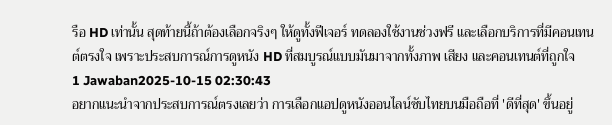รือ HD เท่านั้น สุดท้ายนี้ถ้าต้องเลือกจริงๆ ให้ดูทั้งฟีเจอร์ ทดลองใช้งานช่วงฟรี และเลือกบริการที่มีคอนเทนต์ตรงใจ เพราะประสบการณ์การดูหนัง HD ที่สมบูรณ์แบบมันมาจากทั้งภาพ เสียง และคอนเทนต์ที่ถูกใจ
1 Jawaban2025-10-15 02:30:43
อยากแนะนำจากประสบการณ์ตรงเลยว่า การเลือกแอปดูหนังออนไลน์ซับไทยบนมือถือที่ 'ดีที่สุด' ขึ้นอยู่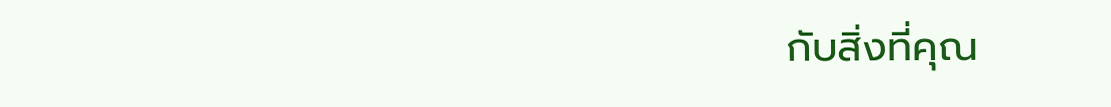กับสิ่งที่คุณ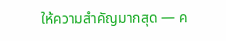ให้ความสำคัญมากสุด — ค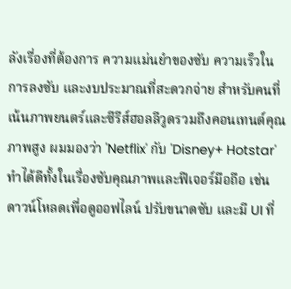ลังเรื่องที่ต้องการ ความแม่นยำของซับ ความเร็วในการลงซับ และงบประมาณที่สะดวกจ่าย สำหรับคนที่เน้นภาพยนตร์และซีรีส์ฮอลลีวูดรวมถึงคอนเทนต์คุณภาพสูง ผมมองว่า 'Netflix' กับ 'Disney+ Hotstar' ทำได้ดีทั้งในเรื่องซับคุณภาพและฟีเจอร์มือถือ เช่น ดาวน์โหลดเพื่อดูออฟไลน์ ปรับขนาดซับ และมี UI ที่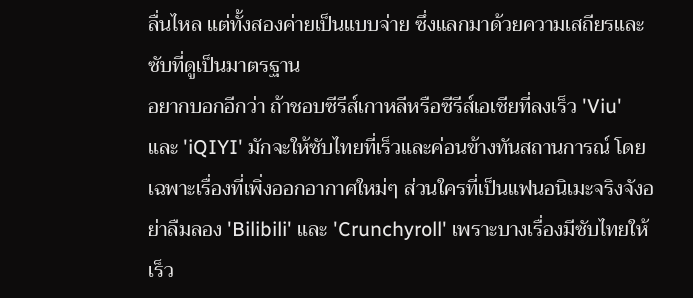ลื่นไหล แต่ทั้งสองค่ายเป็นแบบจ่าย ซึ่งแลกมาด้วยความเสถียรและซับที่ดูเป็นมาตรฐาน
อยากบอกอีกว่า ถ้าชอบซีรีส์เกาหลีหรือซีรีส์เอเชียที่ลงเร็ว 'Viu' และ 'iQIYI' มักจะให้ซับไทยที่เร็วและค่อนข้างทันสถานการณ์ โดยเฉพาะเรื่องที่เพิ่งออกอากาศใหม่ๆ ส่วนใครที่เป็นแฟนอนิเมะจริงจังอย่าลืมลอง 'Bilibili' และ 'Crunchyroll' เพราะบางเรื่องมีซับไทยให้เร็ว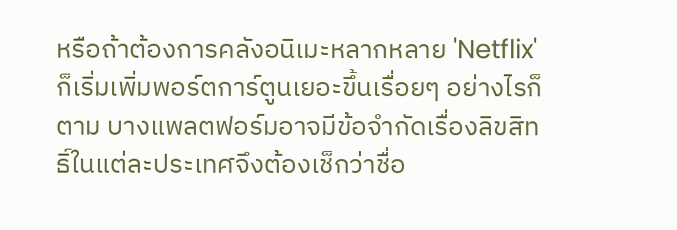หรือถ้าต้องการคลังอนิเมะหลากหลาย 'Netflix' ก็เริ่มเพิ่มพอร์ตการ์ตูนเยอะขึ้นเรื่อยๆ อย่างไรก็ตาม บางแพลตฟอร์มอาจมีข้อจำกัดเรื่องลิขสิทธิ์ในแต่ละประเทศจึงต้องเช็กว่าชื่อ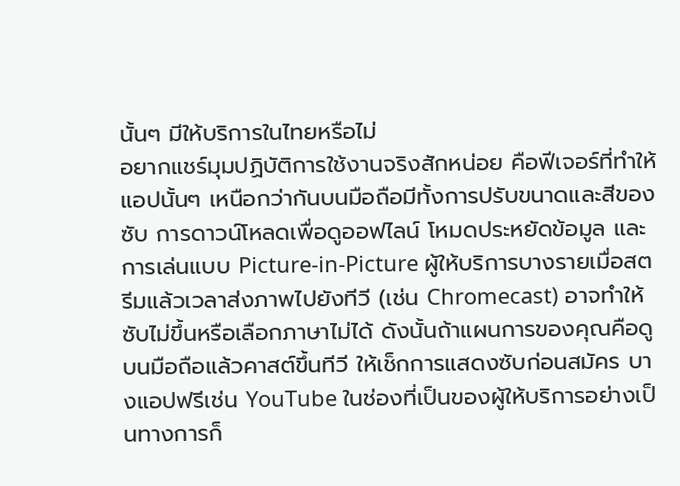นั้นๆ มีให้บริการในไทยหรือไม่
อยากแชร์มุมปฏิบัติการใช้งานจริงสักหน่อย คือฟีเจอร์ที่ทำให้แอปนั้นๆ เหนือกว่ากันบนมือถือมีทั้งการปรับขนาดและสีของซับ การดาวน์โหลดเพื่อดูออฟไลน์ โหมดประหยัดข้อมูล และการเล่นแบบ Picture-in-Picture ผู้ให้บริการบางรายเมื่อสตรีมแล้วเวลาส่งภาพไปยังทีวี (เช่น Chromecast) อาจทำให้ซับไม่ขึ้นหรือเลือกภาษาไม่ได้ ดังนั้นถ้าแผนการของคุณคือดูบนมือถือแล้วคาสต์ขึ้นทีวี ให้เช็กการแสดงซับก่อนสมัคร บางแอปฟรีเช่น YouTube ในช่องที่เป็นของผู้ให้บริการอย่างเป็นทางการก็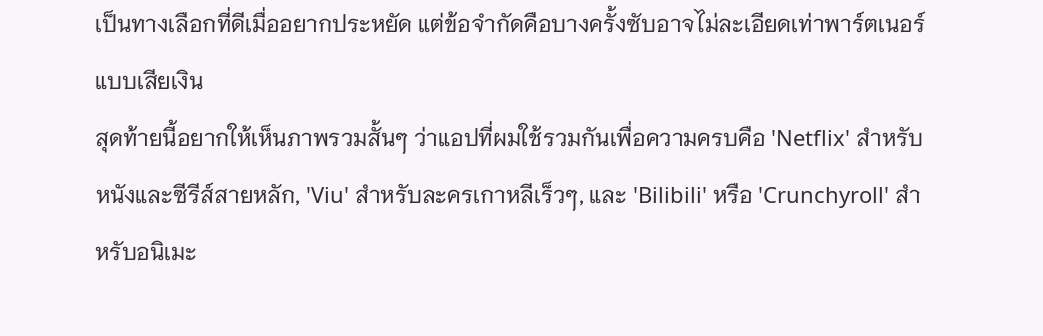เป็นทางเลือกที่ดีเมื่ออยากประหยัด แต่ข้อจำกัดคือบางครั้งซับอาจไม่ละเอียดเท่าพาร์ตเนอร์แบบเสียเงิน
สุดท้ายนี้อยากให้เห็นภาพรวมสั้นๆ ว่าแอปที่ผมใช้รวมกันเพื่อความครบคือ 'Netflix' สำหรับหนังและซีรีส์สายหลัก, 'Viu' สำหรับละครเกาหลีเร็วๆ, และ 'Bilibili' หรือ 'Crunchyroll' สำหรับอนิเมะ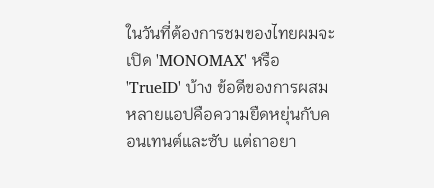ในวันที่ต้องการชมของไทยผมจะเปิด 'MONOMAX' หรือ 'TrueID' บ้าง ข้อดีของการผสมหลายแอปคือความยืดหยุ่นกับคอนเทนต์และซับ แต่ถาอยา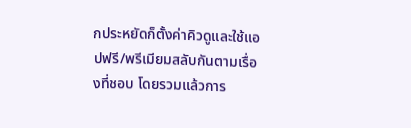กประหยัดก็ตั้งค่าคิวดูและใช้แอปฟรี/พรีเมียมสลับกันตามเรื่องที่ชอบ โดยรวมแล้วการ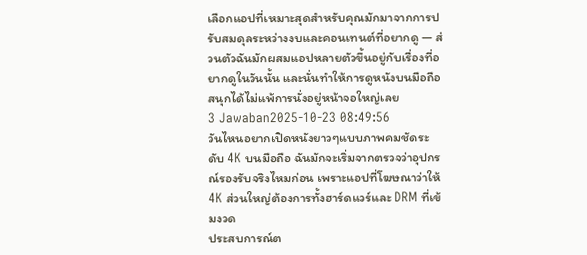เลือกแอปที่เหมาะสุดสำหรับคุณมักมาจากการปรับสมดุลระหว่างงบและคอนเทนต์ที่อยากดู — ส่วนตัวฉันมักผสมแอปหลายตัวขึ้นอยู่กับเรื่องที่อยากดูในวันนั้น และนั่นทำให้การดูหนังบนมือถือสนุกได้ไม่แพ้การนั่งอยู่หน้าจอใหญ่เลย
3 Jawaban2025-10-23 08:49:56
วันไหนอยากเปิดหนังยาวๆแบบภาพคมชัดระดับ 4K บนมือถือ ฉันมักจะเริ่มจากตรวจว่าอุปกรณ์รองรับจริงไหมก่อน เพราะแอปที่โฆษณาว่าให้ 4K ส่วนใหญ่ต้องการทั้งฮาร์ดแวร์และ DRM ที่เข้มงวด
ประสบการณ์ต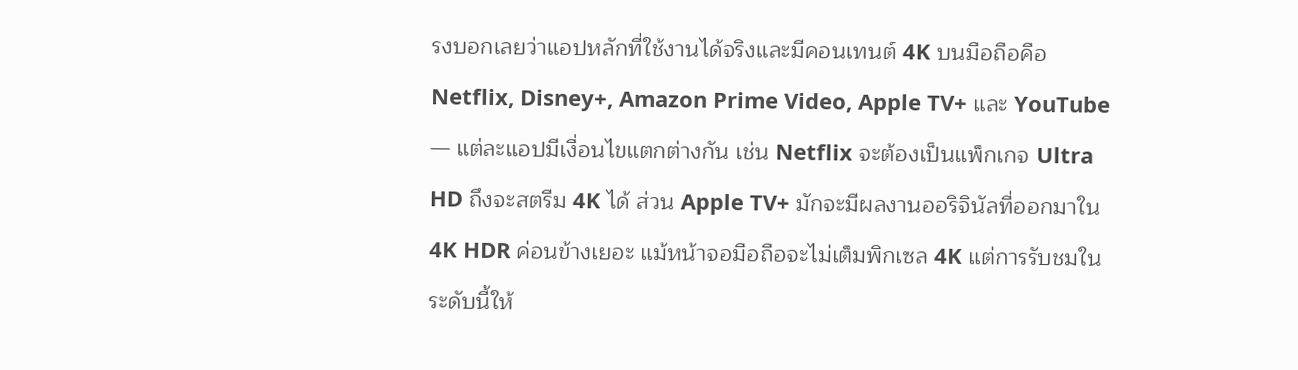รงบอกเลยว่าแอปหลักที่ใช้งานได้จริงและมีคอนเทนต์ 4K บนมือถือคือ Netflix, Disney+, Amazon Prime Video, Apple TV+ และ YouTube — แต่ละแอปมีเงื่อนไขแตกต่างกัน เช่น Netflix จะต้องเป็นแพ็กเกจ Ultra HD ถึงจะสตรีม 4K ได้ ส่วน Apple TV+ มักจะมีผลงานออริจินัลที่ออกมาใน 4K HDR ค่อนข้างเยอะ แม้หน้าจอมือถือจะไม่เต็มพิกเซล 4K แต่การรับชมในระดับนี้ให้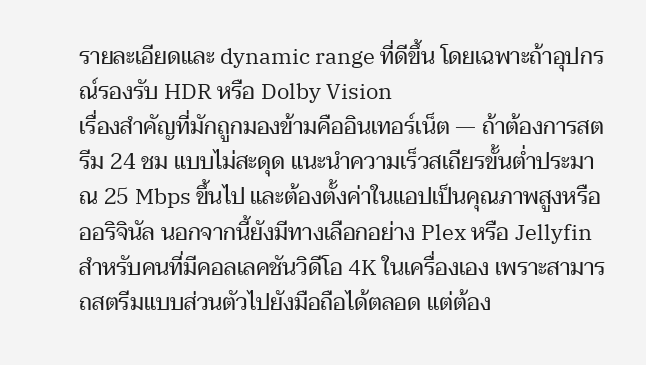รายละเอียดและ dynamic range ที่ดีขึ้น โดยเฉพาะถ้าอุปกรณ์รองรับ HDR หรือ Dolby Vision
เรื่องสำคัญที่มักถูกมองข้ามคืออินเทอร์เน็ต — ถ้าต้องการสตรีม 24 ชม แบบไม่สะดุด แนะนำความเร็วสเถียรขั้นต่ำประมาณ 25 Mbps ขึ้นไป และต้องตั้งค่าในแอปเป็นคุณภาพสูงหรือออริจินัล นอกจากนี้ยังมีทางเลือกอย่าง Plex หรือ Jellyfin สำหรับคนที่มีคอลเลคชันวิดีโอ 4K ในเครื่องเอง เพราะสามารถสตรีมแบบส่วนตัวไปยังมือถือได้ตลอด แต่ต้อง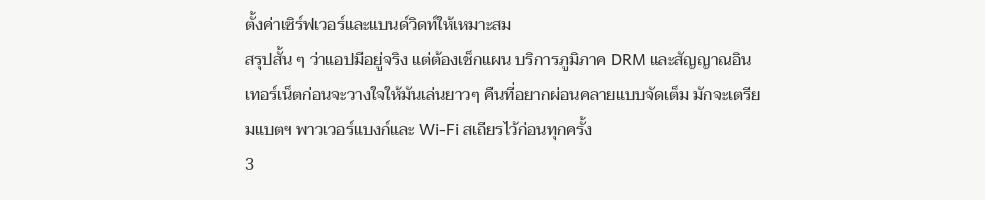ตั้งค่าเซิร์ฟเวอร์และแบนด์วิดท์ให้เหมาะสม
สรุปสั้น ๆ ว่าแอปมีอยู่จริง แต่ต้องเช็กแผน บริการภูมิภาค DRM และสัญญาณอินเทอร์เน็ตก่อนจะวางใจให้มันเล่นยาวๆ คืนที่อยากผ่อนคลายแบบจัดเต็ม มักจะเตรียมแบตฯ พาวเวอร์แบงก์และ Wi‑Fi สเถียรไว้ก่อนทุกครั้ง
3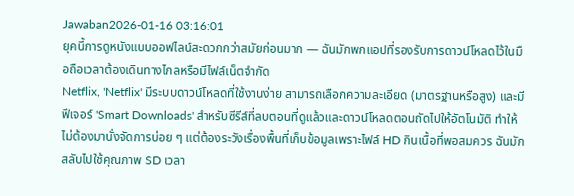Jawaban2026-01-16 03:16:01
ยุคนี้การดูหนังแบบออฟไลน์สะดวกกว่าสมัยก่อนมาก — ฉันมักพกแอปที่รองรับการดาวน์โหลดไว้ในมือถือเวลาต้องเดินทางไกลหรือมีไฟล์เน็ตจำกัด
Netflix, 'Netflix' มีระบบดาวน์โหลดที่ใช้งานง่าย สามารถเลือกความละเอียด (มาตรฐานหรือสูง) และมีฟีเจอร์ 'Smart Downloads' สำหรับซีรีส์ที่ลบตอนที่ดูแล้วและดาวน์โหลดตอนถัดไปให้อัตโนมัติ ทำให้ไม่ต้องมานั่งจัดการบ่อย ๆ แต่ต้องระวังเรื่องพื้นที่เก็บข้อมูลเพราะไฟล์ HD กินเนื้อที่พอสมควร ฉันมักสลับไปใช้คุณภาพ SD เวลา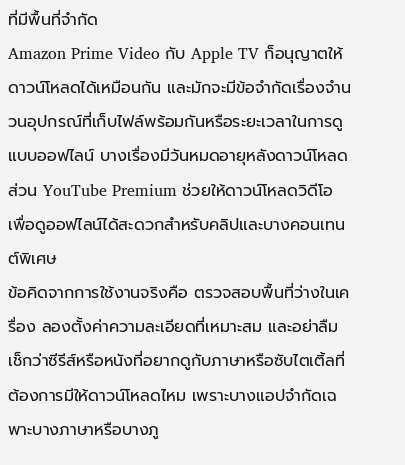ที่มีพื้นที่จำกัด
Amazon Prime Video กับ Apple TV ก็อนุญาตให้ดาวน์โหลดได้เหมือนกัน และมักจะมีข้อจำกัดเรื่องจำนวนอุปกรณ์ที่เก็บไฟล์พร้อมกันหรือระยะเวลาในการดูแบบออฟไลน์ บางเรื่องมีวันหมดอายุหลังดาวน์โหลด ส่วน YouTube Premium ช่วยให้ดาวน์โหลดวิดีโอเพื่อดูออฟไลน์ได้สะดวกสำหรับคลิปและบางคอนเทนต์พิเศษ
ข้อคิดจากการใช้งานจริงคือ ตรวจสอบพื้นที่ว่างในเครื่อง ลองตั้งค่าความละเอียดที่เหมาะสม และอย่าลืมเช็กว่าซีรีส์หรือหนังที่อยากดูกับภาษาหรือซับไตเติ้ลที่ต้องการมีให้ดาวน์โหลดไหม เพราะบางแอปจำกัดเฉพาะบางภาษาหรือบางภู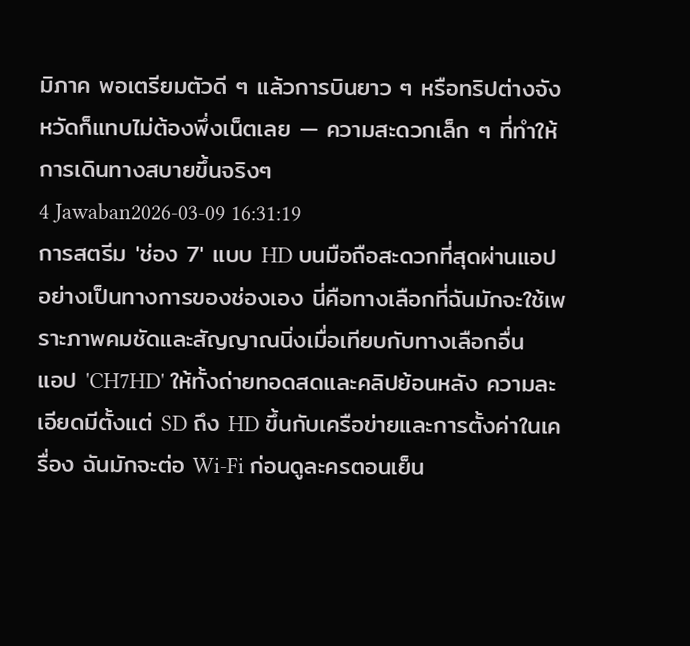มิภาค พอเตรียมตัวดี ๆ แล้วการบินยาว ๆ หรือทริปต่างจังหวัดก็แทบไม่ต้องพึ่งเน็ตเลย — ความสะดวกเล็ก ๆ ที่ทำให้การเดินทางสบายขึ้นจริงๆ
4 Jawaban2026-03-09 16:31:19
การสตรีม 'ช่อง 7' แบบ HD บนมือถือสะดวกที่สุดผ่านแอปอย่างเป็นทางการของช่องเอง นี่คือทางเลือกที่ฉันมักจะใช้เพราะภาพคมชัดและสัญญาณนิ่งเมื่อเทียบกับทางเลือกอื่น
แอป 'CH7HD' ให้ทั้งถ่ายทอดสดและคลิปย้อนหลัง ความละเอียดมีตั้งแต่ SD ถึง HD ขึ้นกับเครือข่ายและการตั้งค่าในเครื่อง ฉันมักจะต่อ Wi‑Fi ก่อนดูละครตอนเย็น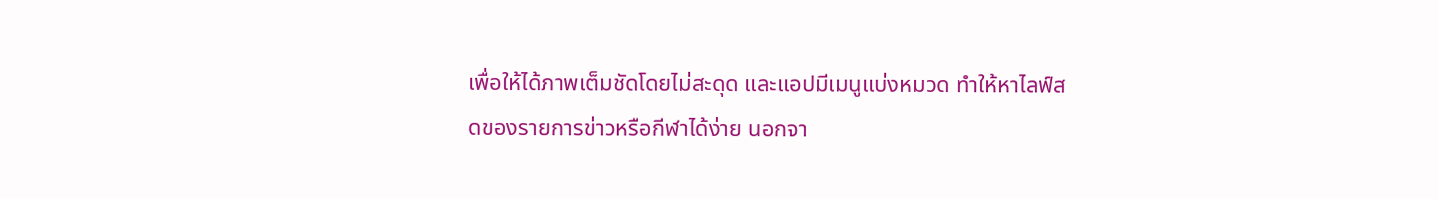เพื่อให้ได้ภาพเต็มชัดโดยไม่สะดุด และแอปมีเมนูแบ่งหมวด ทำให้หาไลฟ์สดของรายการข่าวหรือกีฬาได้ง่าย นอกจา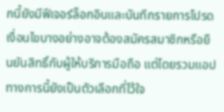กนี้ยังมีฟีเจอร์ล็อกอินและบันทึกรายการโปรด เงื่อนไขบางอย่างอาจต้องสมัครสมาชิกหรือยืนยันสิทธิ์กับผู้ให้บริการมือถือ แต่โดยรวมแอปทางการนี้ยังเป็นตัวเลือกที่ไว้ใจ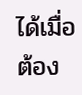ได้เมื่อต้อง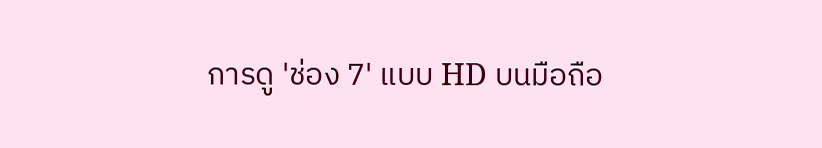การดู 'ช่อง 7' แบบ HD บนมือถือ